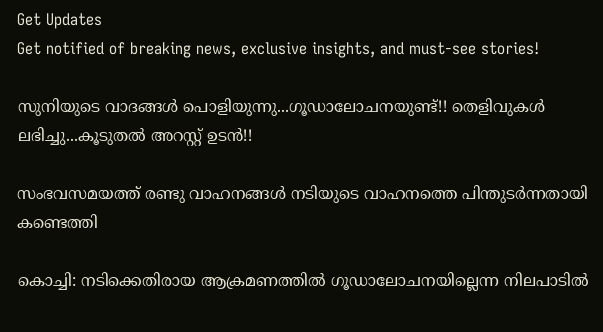Get Updates
Get notified of breaking news, exclusive insights, and must-see stories!

സുനിയുടെ വാദങ്ങള്‍ പൊളിയുന്നു...ഗൂഡാലോചനയുണ്ട്!! തെളിവുകള്‍ ലഭിച്ചു...കൂടുതല്‍ അറസ്റ്റ് ഉടന്‍!!

സംഭവസമയത്ത് രണ്ടു വാഹനങ്ങള്‍ നടിയുടെ വാഹനത്തെ പിന്തുടര്‍ന്നതായി കണ്ടെത്തി

കൊച്ചി: നടിക്കെതിരായ ആക്രമണത്തില്‍ ഗൂഡാലോചനയില്ലെന്ന നിലപാടില്‍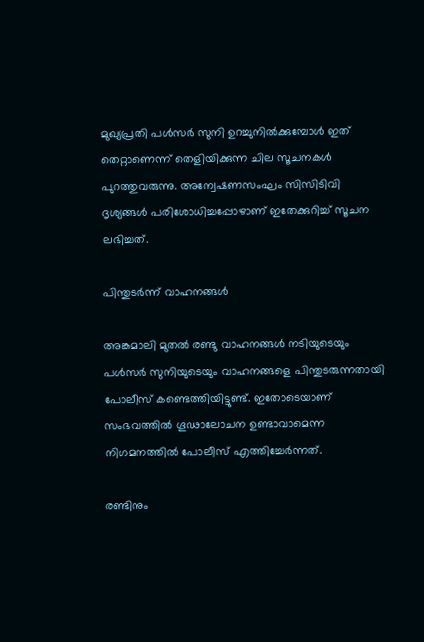മുഖ്യപ്രതി പള്‍സര്‍ സുനി ഉറച്ചുനില്‍ക്കുമ്പോള്‍ ഇത് തെറ്റാണെന്ന് തെളിയിക്കുന്ന ചില സൂചനകള്‍ പുറത്തുവരുന്നു. അന്വേഷണസംഘം സിസിടിവി ദൃശ്യങ്ങള്‍ പരിശോധിച്ചപ്പോഴാണ് ഇതേക്കുറിച്ച് സൂചന ലഭിച്ചത്.

പിന്തുടര്‍ന്ന് വാഹനങ്ങള്‍

അങ്കമാലി മുതല്‍ രണ്ടു വാഹനങ്ങള്‍ നടിയുടെയും പള്‍സര്‍ സുനിയുടെയും വാഹനങ്ങളെ പിന്തുടരുന്നതായി പോലീസ് കണ്ടെത്തിയിട്ടുണ്ട്. ഇതോടെയാണ് സംഭവത്തില്‍ ഗൂഢാലോചന ഉണ്ടാവാമെന്ന നിഗമനത്തില്‍ പോലീസ് എത്തിച്ചേര്‍ന്നത്.

രണ്ടിനും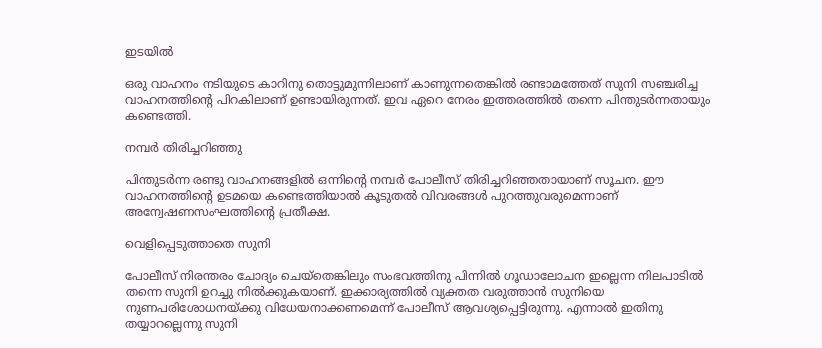ഇടയില്‍

ഒരു വാഹനം നടിയുടെ കാറിനു തൊട്ടുമുന്നിലാണ് കാണുന്നതെങ്കില്‍ രണ്ടാമത്തേത് സുനി സഞ്ചരിച്ച വാഹനത്തിന്റെ പിറകിലാണ് ഉണ്ടായിരുന്നത്. ഇവ ഏറെ നേരം ഇത്തരത്തില്‍ തന്നെ പിന്തുടര്‍ന്നതായും കണ്ടെത്തി.

നമ്പര്‍ തിരിച്ചറിഞ്ഞു

പിന്തുടര്‍ന്ന രണ്ടു വാഹനങ്ങളില്‍ ഒന്നിന്റെ നമ്പര്‍ പോലീസ് തിരിച്ചറിഞ്ഞതായാണ് സൂചന. ഈ വാഹനത്തിന്റെ ഉടമയെ കണ്ടെത്തിയാല്‍ കൂടുതല്‍ വിവരങ്ങള്‍ പുറത്തുവരുമെന്നാണ് അന്വേഷണസംഘത്തിന്റെ പ്രതീക്ഷ.

വെളിപ്പെടുത്താതെ സുനി

പോലീസ് നിരന്തരം ചോദ്യം ചെയ്‌തെങ്കിലും സംഭവത്തിനു പിന്നില്‍ ഗൂഡാലോചന ഇല്ലെന്ന നിലപാടില്‍ തന്നെ സുനി ഉറച്ചു നില്‍ക്കുകയാണ്. ഇക്കാര്യത്തില്‍ വ്യക്തത വരുത്താന്‍ സുനിയെ നുണപരിശോധനയ്ക്കു വിധേയനാക്കണമെന്ന് പോലീസ് ആവശ്യപ്പെട്ടിരുന്നു. എന്നാല്‍ ഇതിനു തയ്യാറല്ലെന്നു സുനി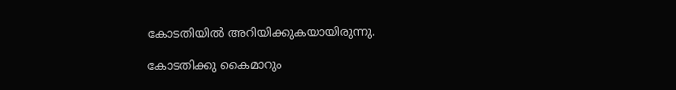കോടതിയില്‍ അറിയിക്കുകയായിരുന്നു.

കോടതിക്കു കൈമാറും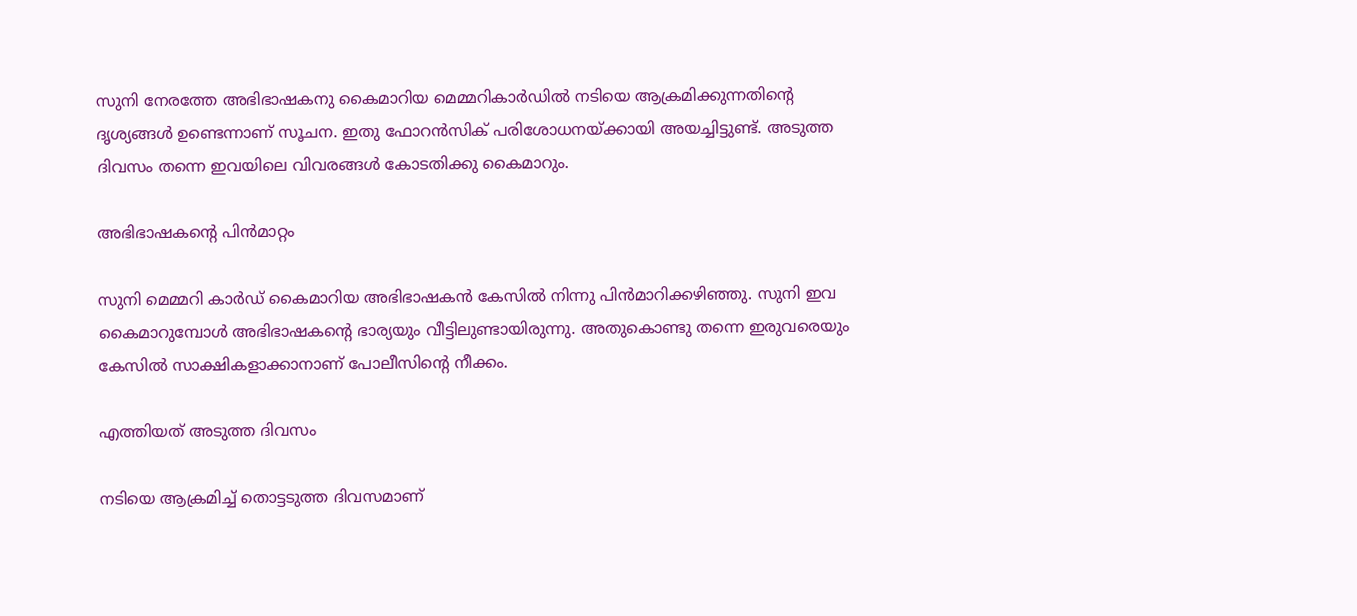സുനി നേരത്തേ അഭിഭാഷകനു കൈമാറിയ മെമ്മറികാര്‍ഡില്‍ നടിയെ ആക്രമിക്കുന്നതിന്റെ ദൃശ്യങ്ങള്‍ ഉണ്ടെന്നാണ് സൂചന. ഇതു ഫോറന്‍സിക് പരിശോധനയ്ക്കായി അയച്ചിട്ടുണ്ട്. അടുത്ത ദിവസം തന്നെ ഇവയിലെ വിവരങ്ങള്‍ കോടതിക്കു കൈമാറും.

അഭിഭാഷകന്റെ പിന്‍മാറ്റം

സുനി മെമ്മറി കാര്‍ഡ് കൈമാറിയ അഭിഭാഷകന്‍ കേസില്‍ നിന്നു പിന്‍മാറിക്കഴിഞ്ഞു. സുനി ഇവ കൈമാറുമ്പോള്‍ അഭിഭാഷകന്റെ ഭാര്യയും വീട്ടിലുണ്ടായിരുന്നു. അതുകൊണ്ടു തന്നെ ഇരുവരെയും കേസില്‍ സാക്ഷികളാക്കാനാണ് പോലീസിന്റെ നീക്കം.

എത്തിയത് അടുത്ത ദിവസം

നടിയെ ആക്രമിച്ച് തൊട്ടടുത്ത ദിവസമാണ്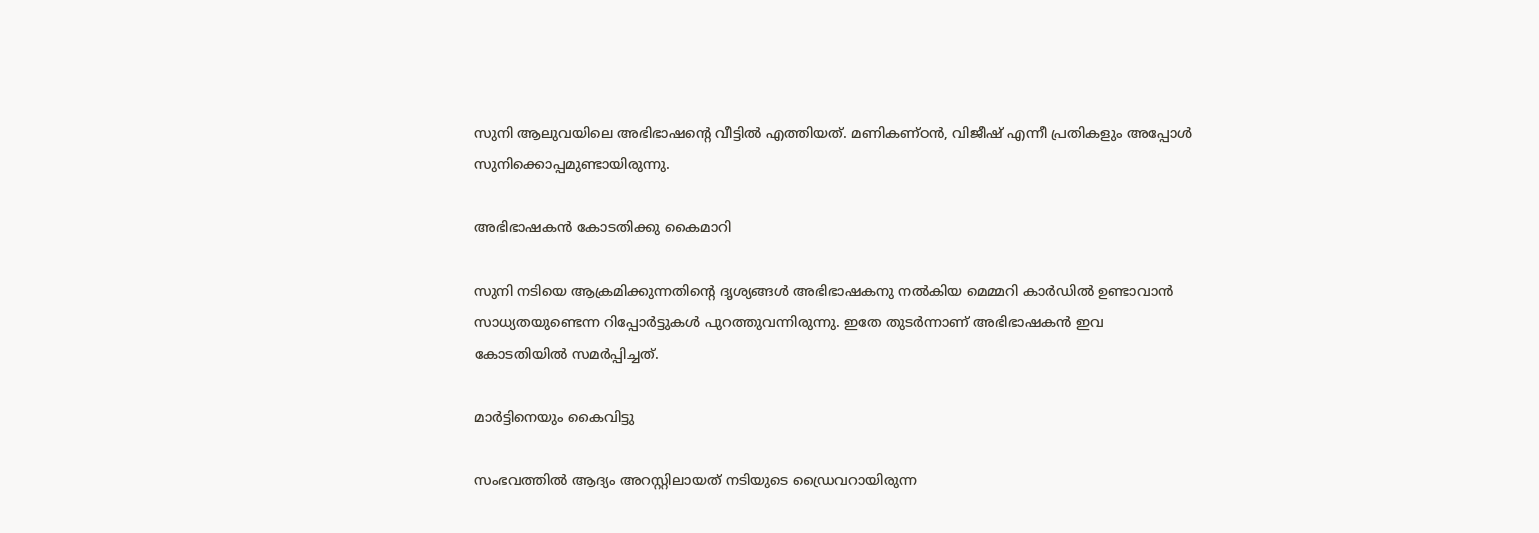സുനി ആലുവയിലെ അഭിഭാഷന്റെ വീട്ടില്‍ എത്തിയത്. മണികണ്ഠന്‍, വിജീഷ് എന്നീ പ്രതികളും അപ്പോള്‍ സുനിക്കൊപ്പമുണ്ടായിരുന്നു.

അഭിഭാഷകന്‍ കോടതിക്കു കൈമാറി

സുനി നടിയെ ആക്രമിക്കുന്നതിന്റെ ദൃശ്യങ്ങള്‍ അഭിഭാഷകനു നല്‍കിയ മെമ്മറി കാര്‍ഡില്‍ ഉണ്ടാവാന്‍ സാധ്യതയുണ്ടെന്ന റിപ്പോര്‍ട്ടുകള്‍ പുറത്തുവന്നിരുന്നു. ഇതേ തുടര്‍ന്നാണ് അഭിഭാഷകന്‍ ഇവ കോടതിയില്‍ സമര്‍പ്പിച്ചത്.

മാര്‍ട്ടിനെയും കൈവിട്ടു

സംഭവത്തില്‍ ആദ്യം അറസ്റ്റിലായത് നടിയുടെ ഡ്രൈവറായിരുന്ന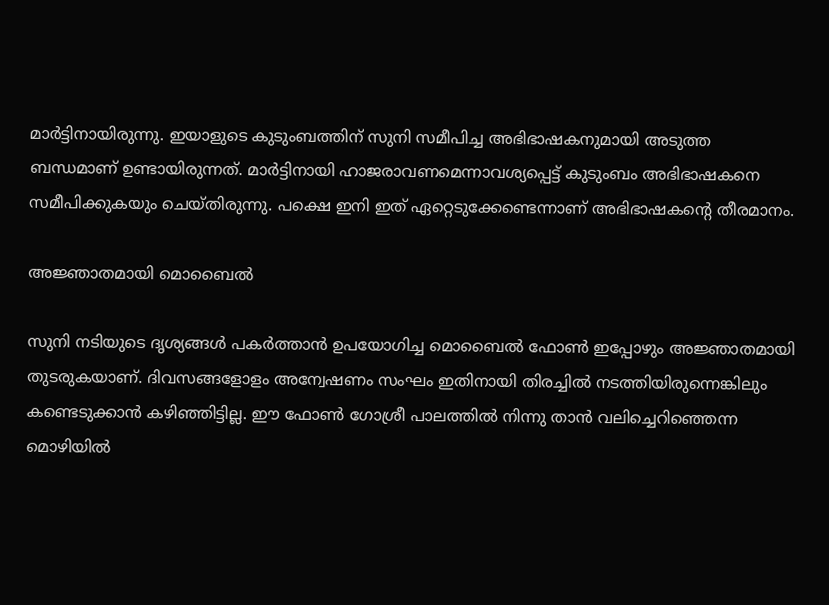മാര്‍ട്ടിനായിരുന്നു. ഇയാളുടെ കുടുംബത്തിന് സുനി സമീപിച്ച അഭിഭാഷകനുമായി അടുത്ത ബന്ധമാണ് ഉണ്ടായിരുന്നത്. മാര്‍ട്ടിനായി ഹാജരാവണമെന്നാവശ്യപ്പെട്ട് കുടുംബം അഭിഭാഷകനെ സമീപിക്കുകയും ചെയ്തിരുന്നു. പക്ഷെ ഇനി ഇത് ഏറ്റെടുക്കേണ്ടെന്നാണ് അഭിഭാഷകന്റെ തീരമാനം.

അജ്ഞാതമായി മൊബൈല്‍

സുനി നടിയുടെ ദൃശ്യങ്ങള്‍ പകര്‍ത്താന്‍ ഉപയോഗിച്ച മൊബൈല്‍ ഫോണ്‍ ഇപ്പോഴും അജ്ഞാതമായി തുടരുകയാണ്. ദിവസങ്ങളോളം അന്വേഷണം സംഘം ഇതിനായി തിരച്ചില്‍ നടത്തിയിരുന്നെങ്കിലും കണ്ടെടുക്കാന്‍ കഴിഞ്ഞിട്ടില്ല. ഈ ഫോണ്‍ ഗോശ്രീ പാലത്തില്‍ നിന്നു താന്‍ വലിച്ചെറിഞ്ഞെന്ന മൊഴിയില്‍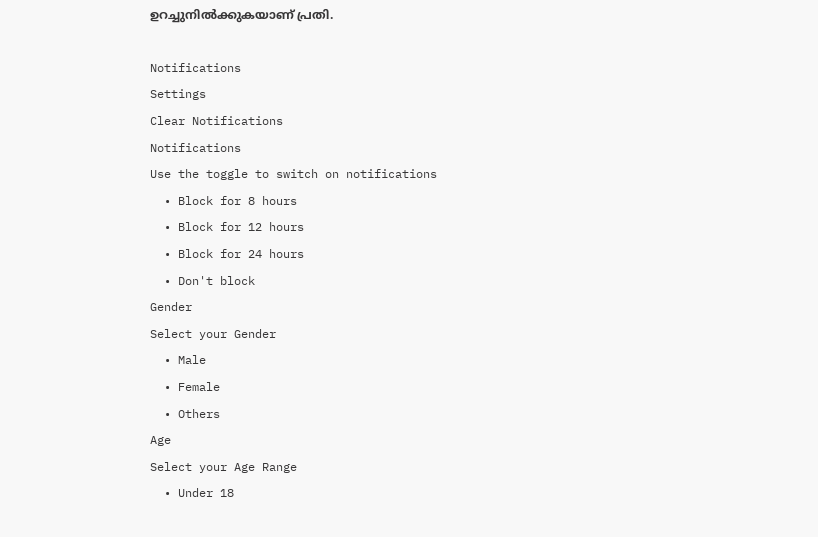ഉറച്ചുനില്‍ക്കുകയാണ് പ്രതി.

Notifications
Settings
Clear Notifications
Notifications
Use the toggle to switch on notifications
  • Block for 8 hours
  • Block for 12 hours
  • Block for 24 hours
  • Don't block
Gender
Select your Gender
  • Male
  • Female
  • Others
Age
Select your Age Range
  • Under 18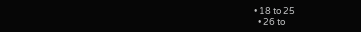• 18 to 25
  • 26 to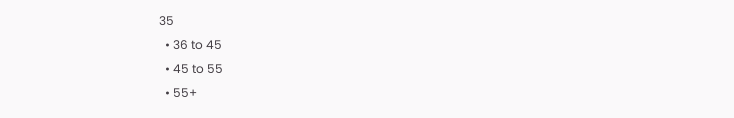35
  • 36 to 45
  • 45 to 55
  • 55+